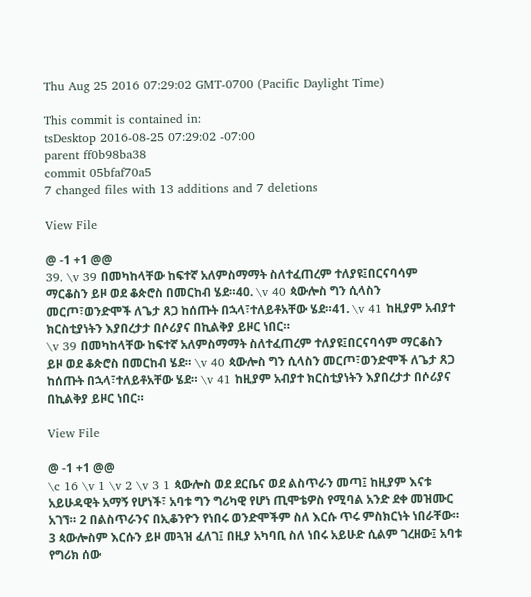Thu Aug 25 2016 07:29:02 GMT-0700 (Pacific Daylight Time)

This commit is contained in:
tsDesktop 2016-08-25 07:29:02 -07:00
parent ff0b98ba38
commit 05bfaf70a5
7 changed files with 13 additions and 7 deletions

View File

@ -1 +1 @@
39. \v 39 በመካከላቸው ከፍተኛ አለምስማማት ስለተፈጠረም ተለያዩ፤በርናባሳም ማርቆስን ይዞ ወደ ቆጵሮስ በመርከብ ሄደ።40. \v 40 ጳውሎስ ግን ሲላስን መርጦ፣ወንድሞች ለጌታ ጸጋ ከሰጡት በኋላ፣ተለይቶአቸው ሄደ።41. \v 41 ከዚያም አብያተ ክርስቲያነትን እያበረታታ በሶሪያና በኪልቅያ ይዞር ነበር።
\v 39 በመካከላቸው ከፍተኛ አለምስማማት ስለተፈጠረም ተለያዩ፤በርናባሳም ማርቆስን ይዞ ወደ ቆጵሮስ በመርከብ ሄደ። \v 40 ጳውሎስ ግን ሲላስን መርጦ፣ወንድሞች ለጌታ ጸጋ ከሰጡት በኋላ፣ተለይቶአቸው ሄደ። \v 41 ከዚያም አብያተ ክርስቲያነትን እያበረታታ በሶሪያና በኪልቅያ ይዞር ነበር።

View File

@ -1 +1 @@
\c 16 \v 1 \v 2 \v 3 1 ጳውሎስ ወደ ደርቤና ወደ ልስጥራን መጣ፤ ከዚያም እናቱ አይሁዳዊት አማኝ የሆነች፣ አባቱ ግን ግሪካዊ የሆነ ጢሞቴዎስ የሚባል አንድ ደቀ መዝሙር አገኘ። 2 በልስጥራንና በኢቆንዮን የነበሩ ወንድሞችም ስለ እርሱ ጥሩ ምስክርነት ነበራቸው። 3 ጳውሎስም እርሱን ይዞ መጓዝ ፈለገ፤ በዚያ አካባቢ ስለ ነበሩ አይሁድ ሲልም ገረዘው፤ አባቱ የግሪክ ሰው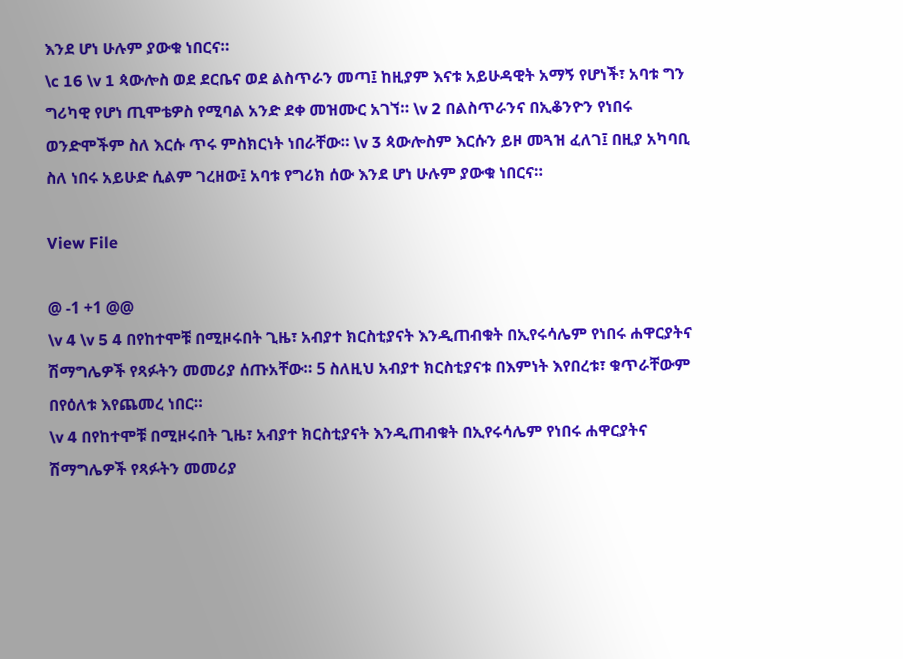እንደ ሆነ ሁሉም ያውቁ ነበርና።
\c 16 \v 1 ጳውሎስ ወደ ደርቤና ወደ ልስጥራን መጣ፤ ከዚያም እናቱ አይሁዳዊት አማኝ የሆነች፣ አባቱ ግን ግሪካዊ የሆነ ጢሞቴዎስ የሚባል አንድ ደቀ መዝሙር አገኘ። \v 2 በልስጥራንና በኢቆንዮን የነበሩ ወንድሞችም ስለ እርሱ ጥሩ ምስክርነት ነበራቸው። \v 3 ጳውሎስም እርሱን ይዞ መጓዝ ፈለገ፤ በዚያ አካባቢ ስለ ነበሩ አይሁድ ሲልም ገረዘው፤ አባቱ የግሪክ ሰው እንደ ሆነ ሁሉም ያውቁ ነበርና።

View File

@ -1 +1 @@
\v 4 \v 5 4 በየከተሞቹ በሚዞሩበት ጊዜ፣ አብያተ ክርስቲያናት እንዲጠብቁት በኢየሩሳሌም የነበሩ ሐዋርያትና ሽማግሌዎች የጻፉትን መመሪያ ሰጡአቸው። 5 ስለዚህ አብያተ ክርስቲያናቱ በእምነት እየበረቱ፣ ቁጥራቸውም በየዕለቱ እየጨመረ ነበር።
\v 4 በየከተሞቹ በሚዞሩበት ጊዜ፣ አብያተ ክርስቲያናት እንዲጠብቁት በኢየሩሳሌም የነበሩ ሐዋርያትና ሽማግሌዎች የጻፉትን መመሪያ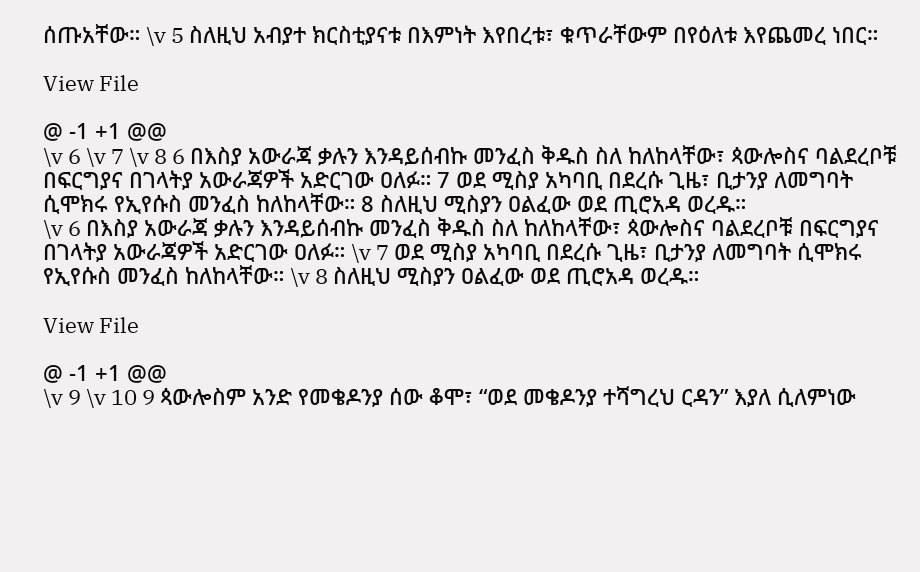ሰጡአቸው። \v 5 ስለዚህ አብያተ ክርስቲያናቱ በእምነት እየበረቱ፣ ቁጥራቸውም በየዕለቱ እየጨመረ ነበር።

View File

@ -1 +1 @@
\v 6 \v 7 \v 8 6 በእስያ አውራጃ ቃሉን እንዳይሰብኩ መንፈስ ቅዱስ ስለ ከለከላቸው፣ ጳውሎስና ባልደረቦቹ በፍርግያና በገላትያ አውራጃዎች አድርገው ዐለፉ። 7 ወደ ሚስያ አካባቢ በደረሱ ጊዜ፣ ቢታንያ ለመግባት ሲሞክሩ የኢየሱስ መንፈስ ከለከላቸው። 8 ስለዚህ ሚስያን ዐልፈው ወደ ጢሮአዳ ወረዱ።
\v 6 በእስያ አውራጃ ቃሉን እንዳይሰብኩ መንፈስ ቅዱስ ስለ ከለከላቸው፣ ጳውሎስና ባልደረቦቹ በፍርግያና በገላትያ አውራጃዎች አድርገው ዐለፉ። \v 7 ወደ ሚስያ አካባቢ በደረሱ ጊዜ፣ ቢታንያ ለመግባት ሲሞክሩ የኢየሱስ መንፈስ ከለከላቸው። \v 8 ስለዚህ ሚስያን ዐልፈው ወደ ጢሮአዳ ወረዱ።

View File

@ -1 +1 @@
\v 9 \v 10 9 ጳውሎስም አንድ የመቄዶንያ ሰው ቆሞ፣ “ወደ መቄዶንያ ተሻግረህ ርዳን” እያለ ሲለምነው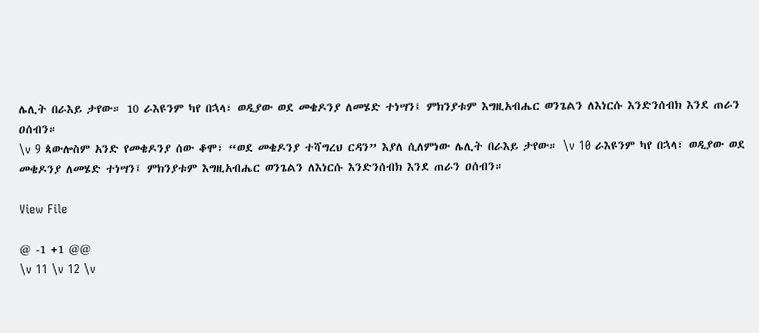ሌሊት በራእይ ታየው። 10 ራእዩንም ካየ በኋላ፣ ወዲያው ወደ መቄዶንያ ለመሄድ ተነሣን፤ ምክንያቱም እግዚአብሔር ወንጌልን ለእነርሱ እንድንሰብክ እንደ ጠራን ዐሰብን።
\v 9 ጳውሎስም አንድ የመቄዶንያ ሰው ቆሞ፣ “ወደ መቄዶንያ ተሻግረህ ርዳን” እያለ ሲለምነው ሌሊት በራእይ ታየው። \v 10 ራእዩንም ካየ በኋላ፣ ወዲያው ወደ መቄዶንያ ለመሄድ ተነሣን፤ ምክንያቱም እግዚአብሔር ወንጌልን ለእነርሱ እንድንሰብክ እንደ ጠራን ዐሰብን።

View File

@ -1 +1 @@
\v 11 \v 12 \v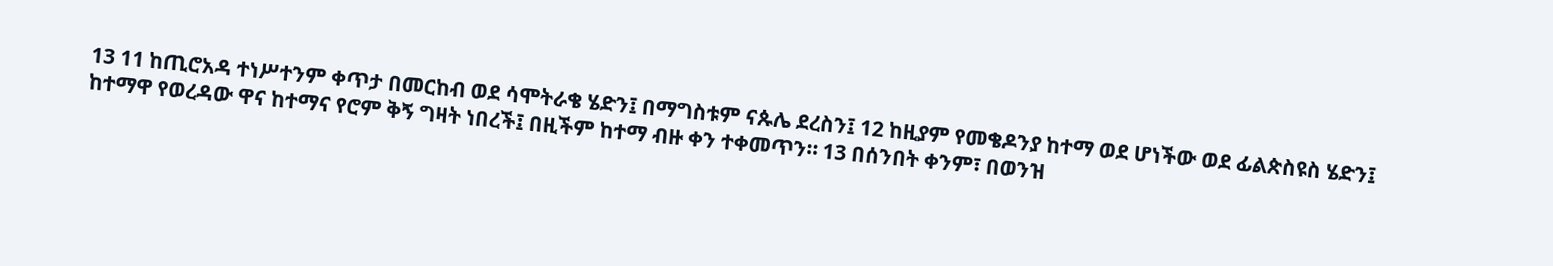13 11 ከጢሮአዳ ተነሥተንም ቀጥታ በመርከብ ወደ ሳሞትራቄ ሄድን፤ በማግስቱም ናጱሌ ደረስን፤ 12 ከዚያም የመቄዶንያ ከተማ ወደ ሆነችው ወደ ፊልጵስዩስ ሄድን፤ ከተማዋ የወረዳው ዋና ከተማና የሮም ቅኝ ግዛት ነበረች፤ በዚችም ከተማ ብዙ ቀን ተቀመጥን። 13 በሰንበት ቀንም፣ በወንዝ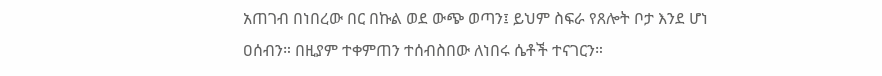አጠገብ በነበረው በር በኩል ወደ ውጭ ወጣን፤ ይህም ስፍራ የጸሎት ቦታ እንደ ሆነ ዐሰብን። በዚያም ተቀምጠን ተሰብስበው ለነበሩ ሴቶች ተናገርን።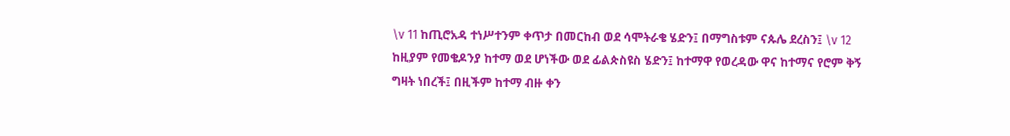\v 11 ከጢሮአዳ ተነሥተንም ቀጥታ በመርከብ ወደ ሳሞትራቄ ሄድን፤ በማግስቱም ናጱሌ ደረስን፤ \v 12 ከዚያም የመቄዶንያ ከተማ ወደ ሆነችው ወደ ፊልጵስዩስ ሄድን፤ ከተማዋ የወረዳው ዋና ከተማና የሮም ቅኝ ግዛት ነበረች፤ በዚችም ከተማ ብዙ ቀን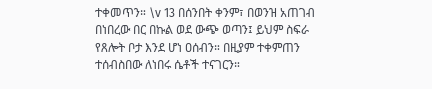ተቀመጥን። \v 13 በሰንበት ቀንም፣ በወንዝ አጠገብ በነበረው በር በኩል ወደ ውጭ ወጣን፤ ይህም ስፍራ የጸሎት ቦታ እንደ ሆነ ዐሰብን። በዚያም ተቀምጠን ተሰብስበው ለነበሩ ሴቶች ተናገርን።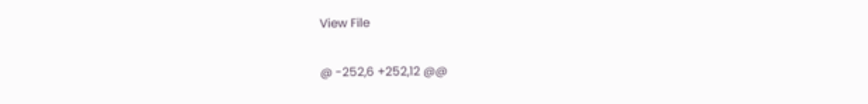View File

@ -252,6 +252,12 @@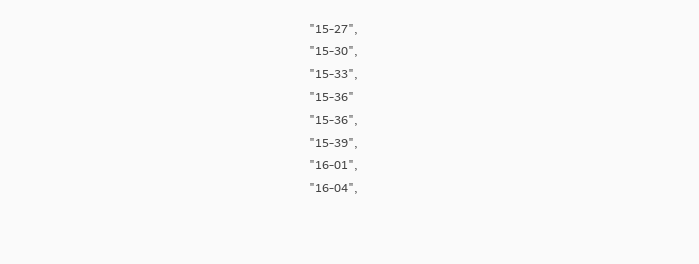"15-27",
"15-30",
"15-33",
"15-36"
"15-36",
"15-39",
"16-01",
"16-04",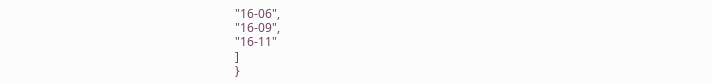"16-06",
"16-09",
"16-11"
]
}